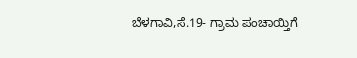ಬೆಳಗಾವಿ,ಸೆ.19- ಗ್ರಾಮ ಪಂಚಾಯ್ತಿಗೆ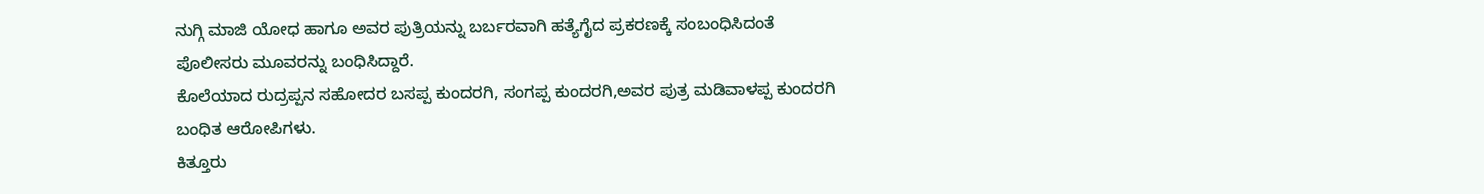ನುಗ್ಗಿ ಮಾಜಿ ಯೋಧ ಹಾಗೂ ಅವರ ಪುತ್ರಿಯನ್ನು ಬರ್ಬರವಾಗಿ ಹತ್ಯೆಗೈದ ಪ್ರಕರಣಕ್ಕೆ ಸಂಬಂಧಿಸಿದಂತೆ ಪೊಲೀಸರು ಮೂವರನ್ನು ಬಂಧಿಸಿದ್ದಾರೆ.
ಕೊಲೆಯಾದ ರುದ್ರಪ್ಪನ ಸಹೋದರ ಬಸಪ್ಪ ಕುಂದರಗಿ, ಸಂಗಪ್ಪ ಕುಂದರಗಿ,ಅವರ ಪುತ್ರ ಮಡಿವಾಳಪ್ಪ ಕುಂದರಗಿ ಬಂಧಿತ ಆರೋಪಿಗಳು.
ಕಿತ್ತೂರು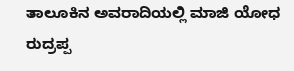ತಾಲೂಕಿನ ಅವರಾದಿಯಲ್ಲಿ ಮಾಜಿ ಯೋಧ ರುದ್ರಪ್ಪ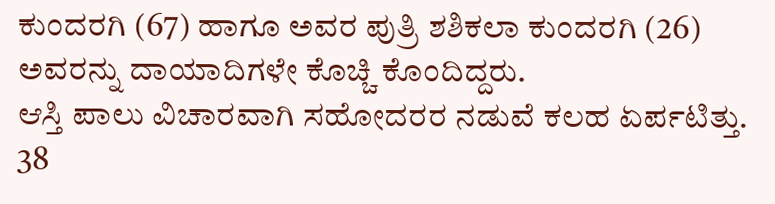ಕುಂದರಗಿ (67) ಹಾಗೂ ಅವರ ಪುತ್ರಿ ಶಶಿಕಲಾ ಕುಂದರಗಿ (26) ಅವರನ್ನು ದಾಯಾದಿಗಳೇ ಕೊಚ್ಚಿ ಕೊಂದಿದ್ದರು.
ಆಸ್ತಿ ಪಾಲು ವಿಚಾರವಾಗಿ ಸಹೋದರರ ನಡುವೆ ಕಲಹ ಏರ್ಪಟಿತ್ತು.
38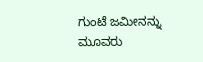ಗುಂಟೆ ಜಮೀನನ್ನು ಮೂವರು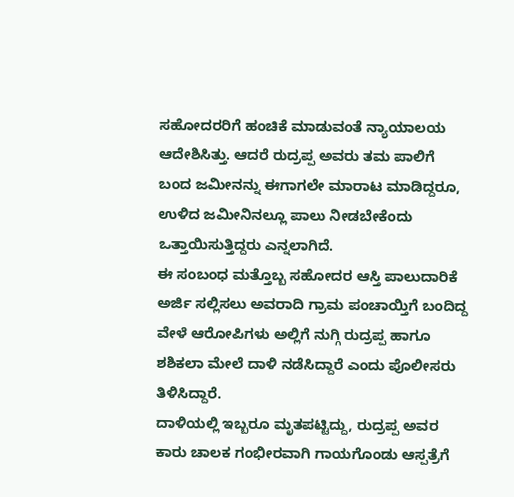ಸಹೋದರರಿಗೆ ಹಂಚಿಕೆ ಮಾಡುವಂತೆ ನ್ಯಾಯಾಲಯ ಆದೇಶಿಸಿತ್ತು. ಆದರೆ ರುದ್ರಪ್ಪ ಅವರು ತಮ ಪಾಲಿಗೆ ಬಂದ ಜಮೀನನ್ನು ಈಗಾಗಲೇ ಮಾರಾಟ ಮಾಡಿದ್ದರೂ, ಉಳಿದ ಜಮೀನಿನಲ್ಲೂ ಪಾಲು ನೀಡಬೇಕೆಂದು ಒತ್ತಾಯಿಸುತ್ತಿದ್ದರು ಎನ್ನಲಾಗಿದೆ.
ಈ ಸಂಬಂಧ ಮತ್ತೊಬ್ಬ ಸಹೋದರ ಆಸ್ತಿ ಪಾಲುದಾರಿಕೆ ಅರ್ಜಿ ಸಲ್ಲಿಸಲು ಅವರಾದಿ ಗ್ರಾಮ ಪಂಚಾಯ್ತಿಗೆ ಬಂದಿದ್ದ ವೇಳೆ ಆರೋಪಿಗಳು ಅಲ್ಲಿಗೆ ನುಗ್ಗಿ ರುದ್ರಪ್ಪ ಹಾಗೂ ಶಶಿಕಲಾ ಮೇಲೆ ದಾಳಿ ನಡೆಸಿದ್ದಾರೆ ಎಂದು ಪೊಲೀಸರು ತಿಳಿಸಿದ್ದಾರೆ.
ದಾಳಿಯಲ್ಲಿ ಇಬ್ಬರೂ ಮೃತಪಟ್ಟಿದ್ದು, ರುದ್ರಪ್ಪ ಅವರ ಕಾರು ಚಾಲಕ ಗಂಭೀರವಾಗಿ ಗಾಯಗೊಂಡು ಆಸ್ಪತ್ರೆಗೆ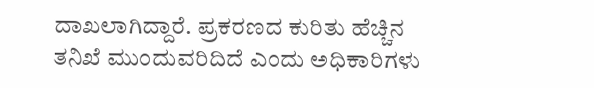ದಾಖಲಾಗಿದ್ದಾರೆ. ಪ್ರಕರಣದ ಕುರಿತು ಹೆಚ್ಚಿನ ತನಿಖೆ ಮುಂದುವರಿದಿದೆ ಎಂದು ಅಧಿಕಾರಿಗಳು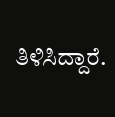ತಿಳಿಸಿದ್ದಾರೆ.